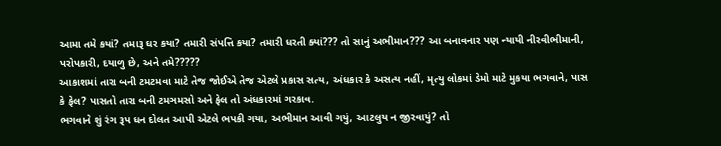આમા તમે કયાં? તમારૂ ઘર કયા? તમારી સંપત્તિ કયા? તમારી ધરતી ક્યાં??? તો સાનું અભીમાન??? આ બનાવનાર પણ ન્યાયી નીરવીભીમાની, પરોપકારી, દયાળુ છે, અને તમે?????
આકાશમાં તારા બની ટમટમવા માટે તેજ જોઈએ તેજ એટલે પ્રકાસ સત્ય, અંધકાર કે અસત્ય નહીં, મૃત્યુ લોકમાં ડેમો માટે મુકયા ભગવાને, પાસ કે ફેલ? પાસતો તારા બની ટમઞમસો અને ફેલ તો અંધકારમાં ગરકાવ.
ભગવાને શું રંગ રૂપ ધન દોલત આપી એટલે ભપકી ગયા, અભીમાન આવી ગયું, આટલુય ન જીરવાયું? તો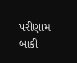પરીણામ બાકી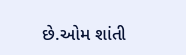છે.ઓમ શાંતી